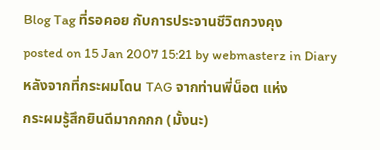Blog Tag ที่รอคอย กับการประจานชีวิตกวงคุง
posted on 15 Jan 2007 15:21 by webmasterz in Diaryหลังจากที่กระผมโดน TAG จากท่านพี่น็อต แห่ง
กระผมรู้สึกยินดีมากกกก (มั้งนะ)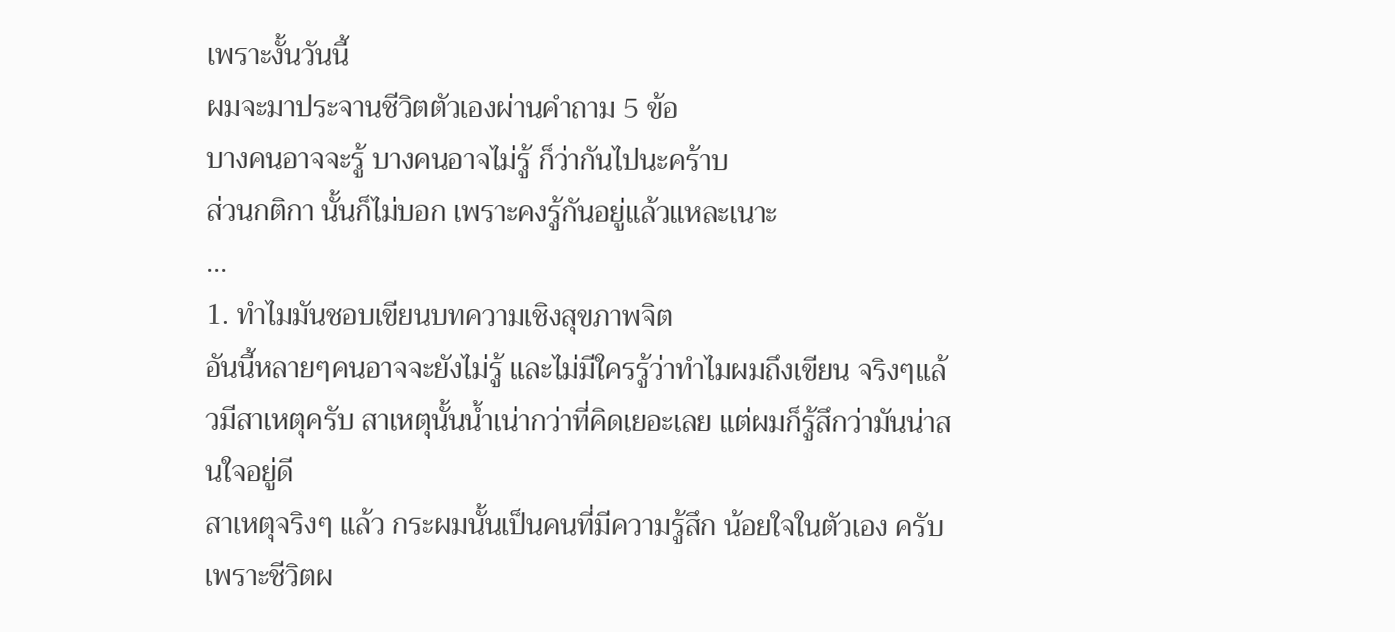เพราะงั้นวันนี้
ผมจะมาประจานชีวิตตัวเองผ่านคำถาม 5 ข้อ
บางคนอาจจะรู้ บางคนอาจไม่รู้ ก็ว่ากันไปนะคร้าบ
ส่วนกติกา นั้นก็ไม่บอก เพราะคงรู้กันอยู่แล้วแหละเนาะ
...
1. ทำไมมันชอบเขียนบทความเชิงสุขภาพจิต
อันนี้หลายๆคนอาจจะยังไม่รู้ และไม่มีใครรู้ว่าทำไมผมถึงเขียน จริงๆแล้วมีสาเหตุครับ สาเหตุนั้นน้ำเน่ากว่าที่คิดเยอะเลย แต่ผมก็รู้สึกว่ามันน่าสนใจอยู่ดี
สาเหตุจริงๆ แล้ว กระผมนั้นเป็นคนที่มีความรู้สึก น้อยใจในตัวเอง ครับ เพราะชีวิตผ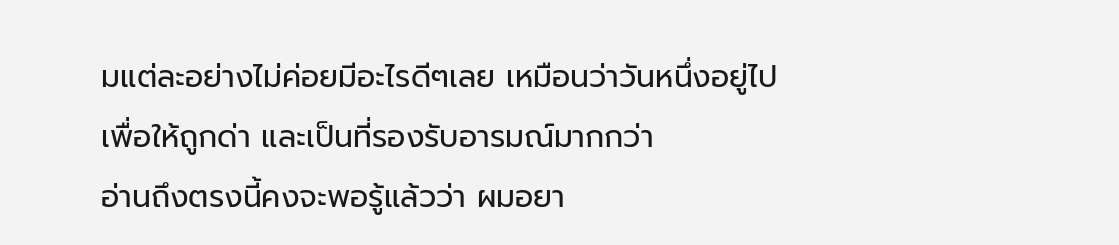มแต่ละอย่างไม่ค่อยมีอะไรดีๆเลย เหมือนว่าวันหนึ่งอยู่ไปเพื่อให้ถูกด่า และเป็นที่รองรับอารมณ์มากกว่า
อ่านถึงตรงนี้คงจะพอรู้แล้วว่า ผมอยา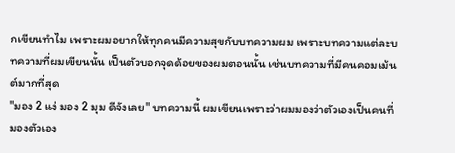กเขียนทำไม เพราะผมอยากให้ทุกคนมีความสุขกับบทความผม เพราะบทความแต่ละบทความที่ผมเขียนนั้น เป็นตัวบอกจุดด้อยของผมตอนนั้น เช่นบทความที่มีคนคอมเม้นต์มากที่สุด
"มอง 2 แง่ มอง 2 มุม ดีจังเลย" บทความนี้ ผมเขียนเพราะว่าผมมองว่าตัวเองเป็นคนที่มองตัวเอง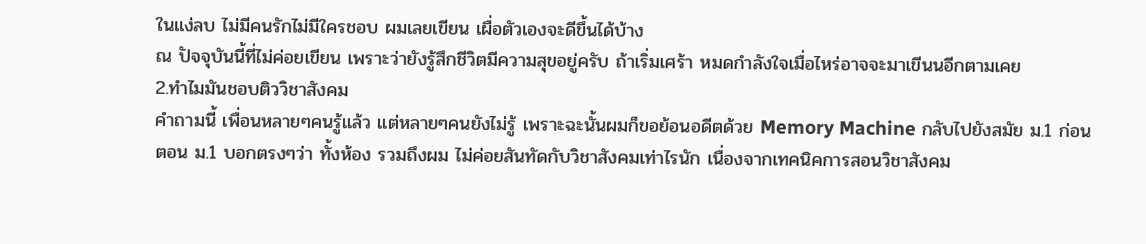ในแง่ลบ ไม่มีคนรักไม่มีใครชอบ ผมเลยเขียน เผื่อตัวเองจะดีขึ้นได้บ้าง
ณ ปัจจุบันนี้ที่ไม่ค่อยเขียน เพราะว่ายังรู้สึกชีวิตมีความสุขอยู่ครับ ถ้าเริ่มเศร้า หมดกำลังใจเมื่อไหร่อาจจะมาเขีนนอีกตามเคย
2.ทำไมมันชอบติววิชาสังคม
คำถามนี้ เพื่อนหลายๆคนรู้แล้ว แต่หลายๆคนยังไม่รู้ เพราะฉะนั้นผมก็ขอย้อนอดีตด้วย Memory Machine กลับไปยังสมัย ม.1 ก่อน
ตอน ม.1 บอกตรงๆว่า ทั้งห้อง รวมถึงผม ไม่ค่อยสันทัดกับวิชาสังคมเท่าไรนัก เนื่องจากเทคนิคการสอนวิชาสังคม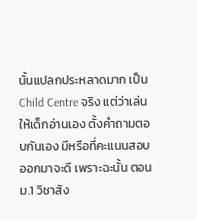นั้นแปลกประหลาดมาก เป็น Child Centre จริง แต่ว่าเล่นให้เด็กอ่านเอง ตั้งคำถามตอบกันเอง มีหรือที่คะแนนสอบออกมาจะดี เพราะฉะนั้น ตอน ม.1 วิชาสัง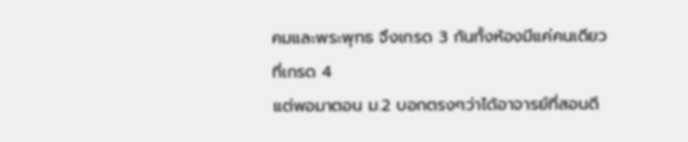คมและพระพุทธ จึงเกรด 3 กันทั้งห้องมีแค่คนเดียวที่เกรด 4
แต่พอมาตอน ม.2 บอกตรงๆว่าได้อาจารย์ที่สอนดี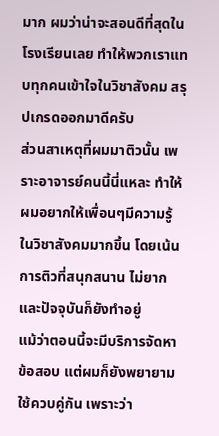มาก ผมว่าน่าจะสอนดีที่สุดในโรงเรียนเลย ทำให้พวกเราแทบทุกคนเข้าใจในวิชาสังคม สรุปเกรดออกมาดีครับ
ส่วนสาเหตุที่ผมมาติวนั้น เพราะอาจารย์คนนี้นี่แหละ ทำให้ผมอยากให้เพื่อนๆมีความรู้ในวิชาสังคมมากขึ้น โดยเน้นการติวที่สนุกสนาน ไม่ยาก และปัจจุบันก็ยังทำอยู่
แม้ว่าตอนนี้จะมีบริการจัดหาข้อสอบ แต่ผมก็ยังพยายามใช้ควบคู่กัน เพราะว่า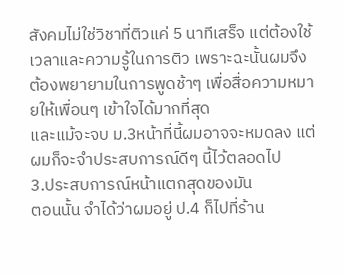สังคมไม่ใช่วิชาที่ติวแค่ 5 นาทีเสร็จ แต่ต้องใช้เวลาและความรู้ในการติว เพราะฉะนั้นผมจึงต้องพยายามในการพูดช้าๆ เพื่อสื่อความหมายให้เพื่อนๆ เข้าใจได้มากที่สุด
และแม้จะจบ ม.3หน้าที่นี้ผมอาจจะหมดลง แต่ผมก็จะจำประสบการณ์ดีๆ นี้ไว้ตลอดไป
3.ประสบการณ์หน้าแตกสุดของมัน
ตอนนั้น จำได้ว่าผมอยู่ ป.4 ก็ไปที่ร้าน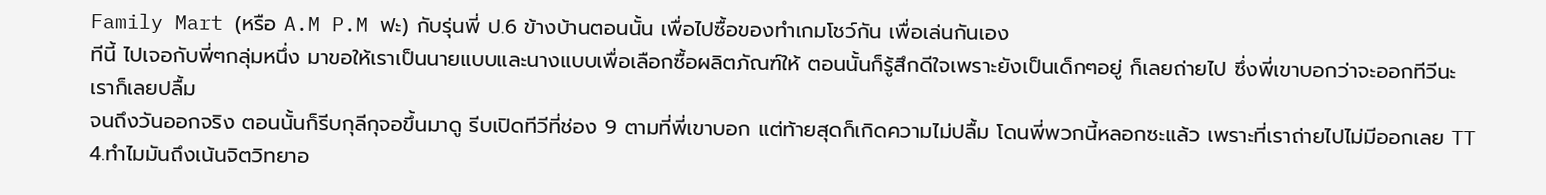Family Mart (หรือ A.M P.M ฟะ) กับรุ่นพี่ ป.6 ข้างบ้านตอนนั้น เพื่อไปซื้อของทำเกมโชว์กัน เพื่อเล่นกันเอง
ทีนี้ ไปเจอกับพี่ๆกลุ่มหนึ่ง มาขอให้เราเป็นนายแบบและนางแบบเพื่อเลือกซื้อผลิตภัณฑ์ให้ ตอนนั้นก็รู้สึกดีใจเพราะยังเป็นเด็กๆอยู่ ก็เลยถ่ายไป ซึ่งพี่เขาบอกว่าจะออกทีวีนะ เราก็เลยปลื้ม
จนถึงวันออกจริง ตอนนั้นก็รีบกุลีกุจอขึ้นมาดู รีบเปิดทีวีที่ช่อง 9 ตามที่พี่เขาบอก แต่ท้ายสุดก็เกิดความไม่ปลื้ม โดนพี่พวกนี้หลอกซะแล้ว เพราะที่เราถ่ายไปไม่มีออกเลย TT
4.ทำไมมันถึงเน้นจิตวิทยาอ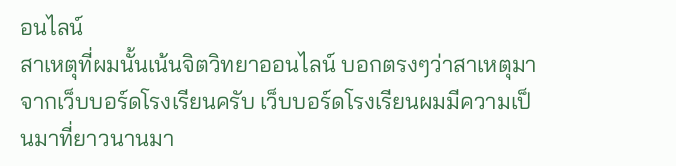อนไลน์
สาเหตุที่ผมนั้นเน้นจิตวิทยาออนไลน์ บอกตรงๆว่าสาเหตุมาจากเว็บบอร์ดโรงเรียนครับ เว็บบอร์ดโรงเรียนผมมีความเป็นมาที่ยาวนานมา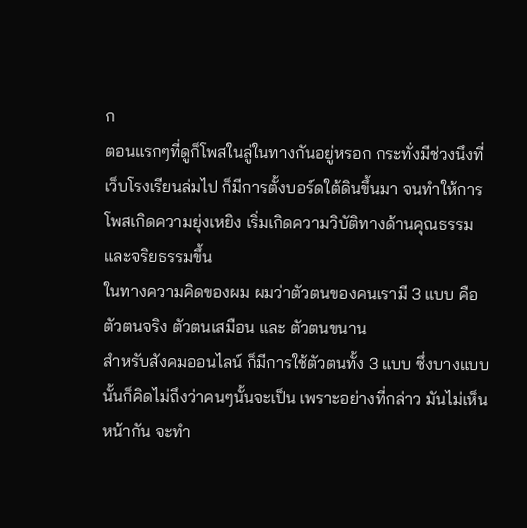ก
ตอนแรกๆที่ดูก็โพสในลู่ในทางกันอยู่หรอก กระทั่งมีช่วงนึงที่เว็บโรงเรียนล่มไป ก็มีการตั้งบอร์ดใต้ดินขึ้นมา จนทำให้การโพสเกิดความยุ่งเหยิง เริ่มเกิดความวิบัติทางด้านคุณธรรมและจริยธรรมขึ้น
ในทางความคิดของผม ผมว่าตัวตนของคนเรามี 3 แบบ คือ ตัวตนจริง ตัวตนเสมือน และ ตัวตนขนาน
สำหรับสังคมออนไลน์ ก็มีการใช้ตัวตนทั้ง 3 แบบ ซึ่งบางแบบนั้นก็คิดไม่ถึงว่าคนๆนั้นจะเป็น เพราะอย่างที่กล่าว มันไม่เห็นหน้ากัน จะทำ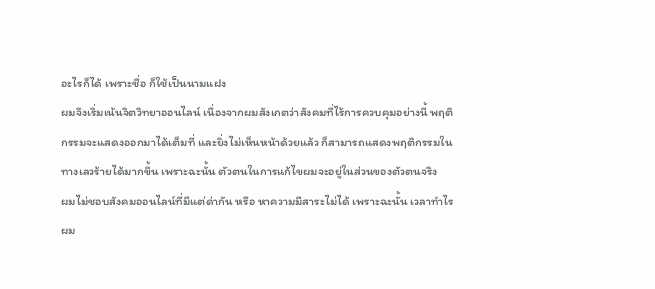อะไรก็ได้ เพราะชื่อ ก็ใช้เป็นนามแฝง
ผมจึงเริ่มเน้นจิตวิทยาออนไลน์ เนื่องจากผมสังเกตว่าสังคมที่ไร้การควบคุมอย่างนี้ พฤติกรรมจะแสดงออกมาได้เต็มที่ และยิ่งไม่เห็นหน้าด้วยแล้ว ก็สามารถแสดงพฤติกรรมในทางเลวร้ายได้มากขึ้น เพราะฉะนั้น ตัวตนในการแก้ไขผมจะอยู่ในส่วนของตัวตนจริง
ผมไม่ชอบสังคมออนไลน์ที่มีแต่ด่ากัน หรือ หาความมีสาระไม่ได้ เพราะฉะนั้น เวลาทำไรผม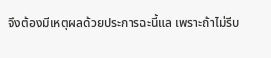จึงต้องมีเหตุผลด้วยประการฉะนี้แล เพราะถ้าไม่รีบ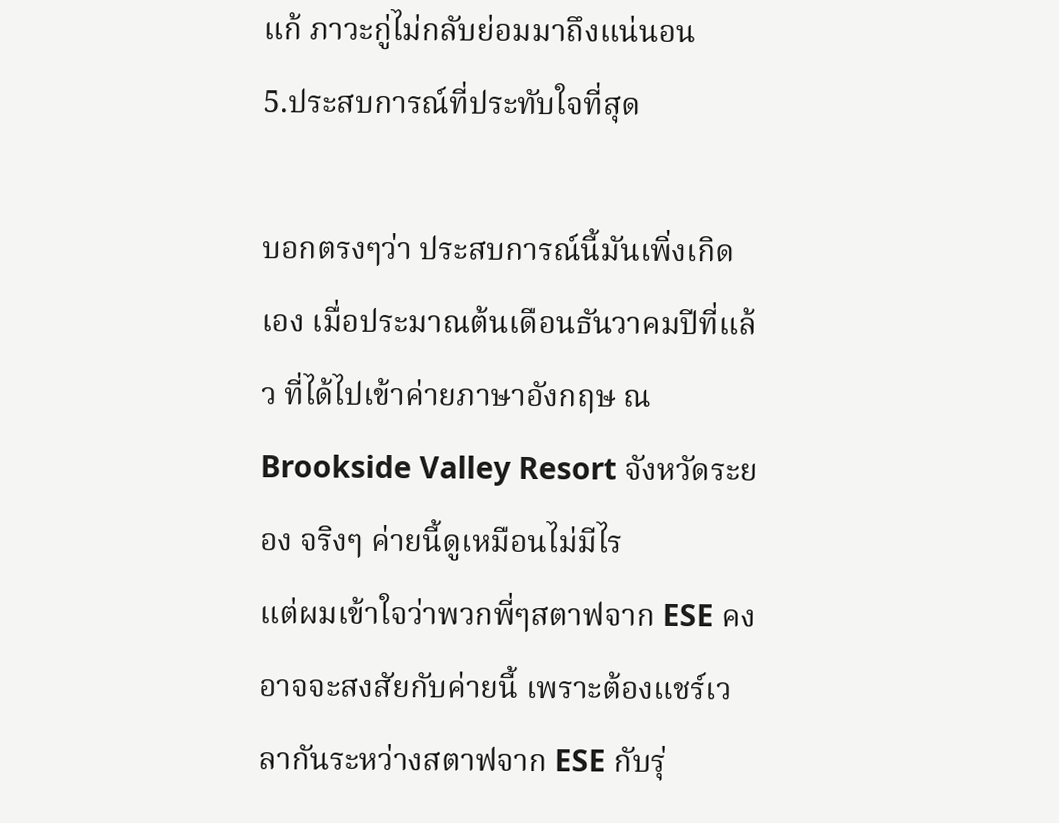แก้ ภาวะกู่ไม่กลับย่อมมาถึงแน่นอน
5.ประสบการณ์ที่ประทับใจที่สุด

บอกตรงๆว่า ประสบการณ์นี้มันเพิ่งเกิดเอง เมื่อประมาณต้นเดือนธันวาคมปีที่แล้ว ที่ได้ไปเข้าค่ายภาษาอังกฤษ ณ Brookside Valley Resort จังหวัดระยอง จริงๆ ค่ายนี้ดูเหมือนไม่มีไร
แต่ผมเข้าใจว่าพวกพี่ๆสตาฟจาก ESE คงอาจจะสงสัยกับค่ายนี้ เพราะต้องแชร์เวลากันระหว่างสตาฟจาก ESE กับรุ่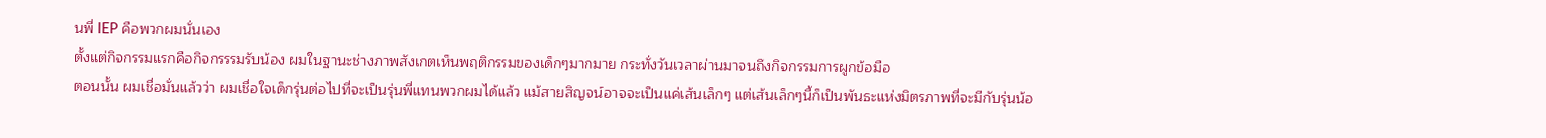นพี่ IEP คือพวกผมนั่นเอง
ตั้งแต่กิจกรรมแรกคือกิจกรรรมรับน้อง ผมในฐานะช่างภาพสังเกตเห็นพฤติกรรมของเด็กๆมากมาย กระทั่งวันเวลาผ่านมาจนถึงกิจกรรมการผูกข้อมือ
ตอนนั้น ผมเชื่อมั่นแล้วว่า ผมเชื่อใจเด็กรุ่นต่อไปที่จะเป็นรุ่นพี่แทนพวกผมได้แล้ว แม้สายสิญจน์อาจจะเป็นแค่เส้นเล็กๆ แต่เส้นเล็กๆนี้ก็เป็นพันธะแห่งมิตรภาพที่จะมีกับรุ่นน้อ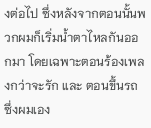งต่อไป ซึ่งหลังจากตอนนั้นพวกผมก็เริ่มน้ำตาไหลกันออกมา โดยเฉพาะตอนร้องเพลงกว่าจะรัก และ ตอนขึ้นรถ ซึ่งผมเอง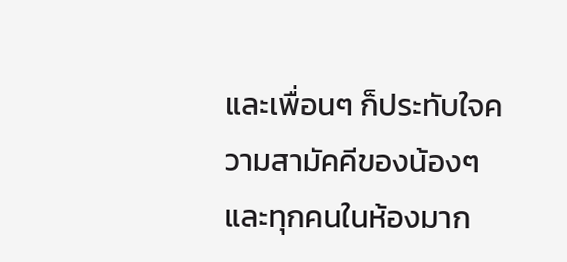และเพื่อนๆ ก็ประทับใจความสามัคคีของน้องๆและทุกคนในห้องมาก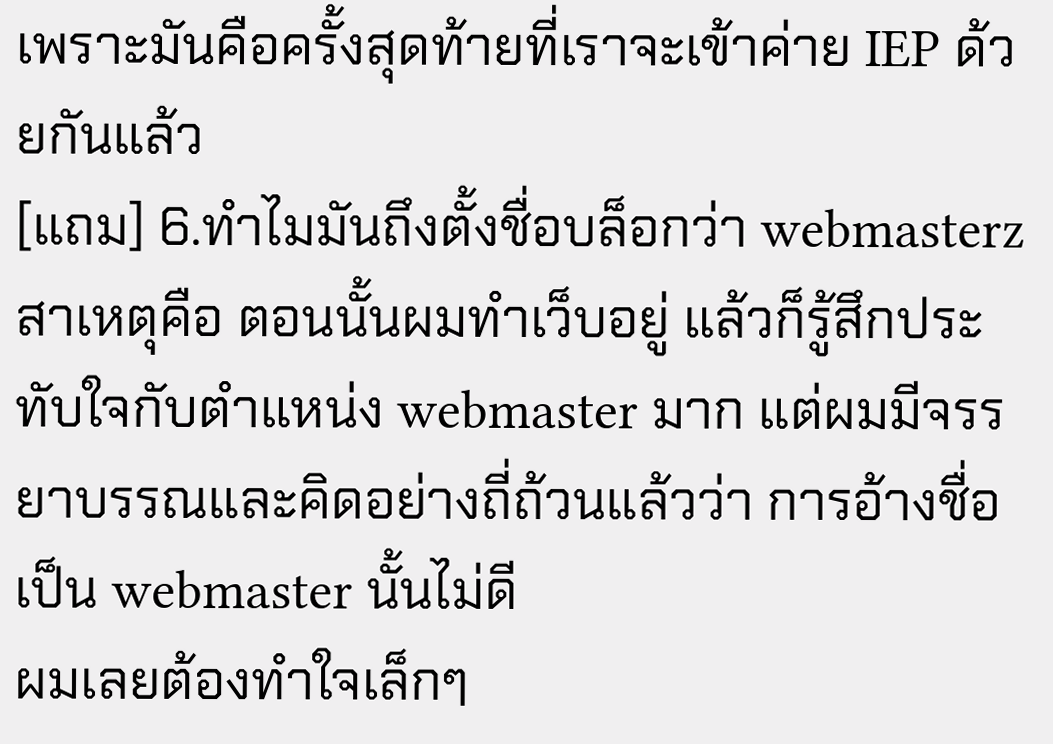เพราะมันคือครั้งสุดท้ายที่เราจะเข้าค่าย IEP ด้วยกันแล้ว
[แถม] 6.ทำไมมันถึงตั้งชื่อบล็อกว่า webmasterz
สาเหตุคือ ตอนนั้นผมทำเว็บอยู่ แล้วก็รู้สึกประทับใจกับตำแหน่ง webmaster มาก แต่ผมมีจรรยาบรรณและคิดอย่างถี่ถ้วนแล้วว่า การอ้างชื่อเป็น webmaster นั้นไม่ดี
ผมเลยต้องทำใจเล็กๆ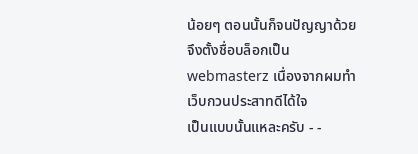น้อยๆ ตอนนั้นก็จนปัญญาด้วย จึงตั้งชื่อบล็อกเป็น webmasterz เนื่องจากผมทำเว็บกวนประสาทดีได้ใจ
เป็นแบบนั้นแหละครับ - -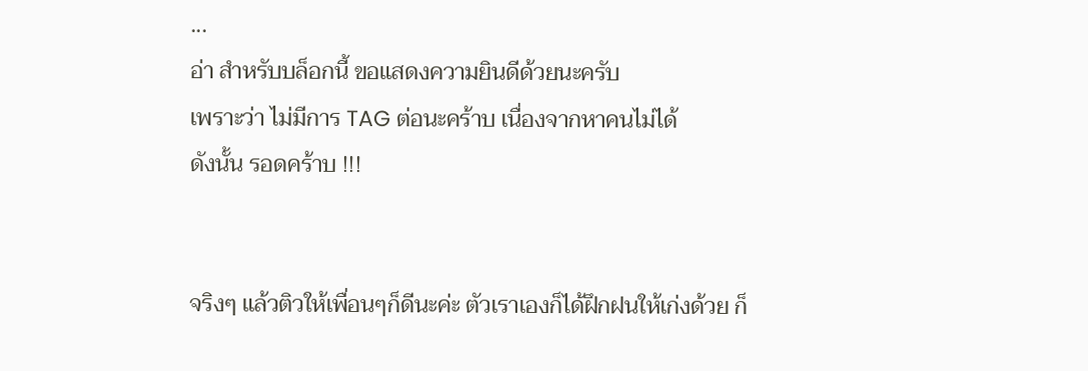...
อ่า สำหรับบล็อกนี้ ขอแสดงความยินดีด้วยนะครับ
เพราะว่า ไม่มีการ TAG ต่อนะคร้าบ เนื่องจากหาคนไม่ได้
ดังนั้น รอดคร้าบ !!!


จริงๆ แล้วติวให้เพื่อนๆก็ดีนะค่ะ ตัวเราเองก็ได้ฝึกฝนให้เก่งด้วย ก็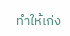ทำให้เก่ง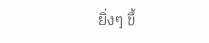ยิ่งๆ ขึ้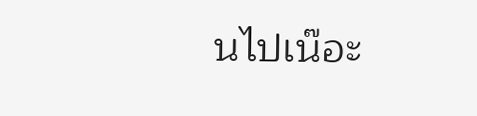นไปเน๊อะ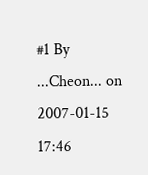#1 By ...Cheon... on 2007-01-15 17:46